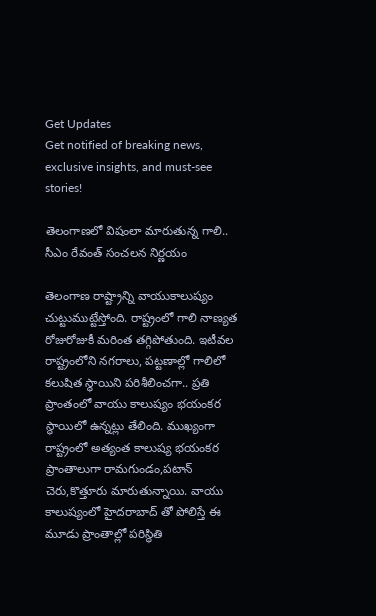Get Updates
Get notified of breaking news, exclusive insights, and must-see stories!

తెలంగాణలో విషంలా మారుతున్న గాలి.. సీఎం రేవంత్ సంచలన నిర్ణయం

తెలంగాణ రాష్ట్రాన్ని వాయుకాలుష్యం చుట్టుముట్టేస్తోంది. రాష్ట్రంలో గాలి నాణ్యత రోజురోజుకీ మరింత తగ్గిపోతుంది. ఇటీవల రాష్ట్రంలోని నగరాలు, పట్టణాల్లో గాలిలో కలుషిత స్థాయిని పరిశీలించగా.. ప్రతి ప్రాంతంలో వాయు కాలుష్యం భయంకర స్థాయిలో ఉన్నట్లు తేలింది. ముఖ్యంగా రాష్ట్రంలో అత్యంత కాలుష్య భయంకర ప్రాంతాలుగా రామగుండం,పటాన్‌ చెరు,కొత్తూరు మారుతున్నాయి. వాయు కాలుష్యంలో హైదరాబాద్‌ తో పోలిస్తే ఈ మూడు ప్రాంతాల్లో పరిస్థితి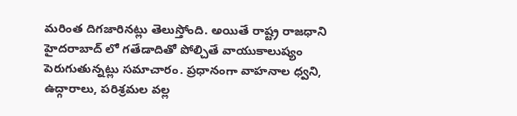మరింత దిగజారినట్లు తెలుస్తోంది. అయితే రాష్ట్ర రాజధాని హైదరాబాద్‌ లో గతేడాదితో పోల్చితే వాయుకాలుష్యం పెరుగుతున్నట్లు సమాచారం. ప్రధానంగా వాహనాల ధ్వని, ఉద్గారాలు, పరిశ్రమల వల్ల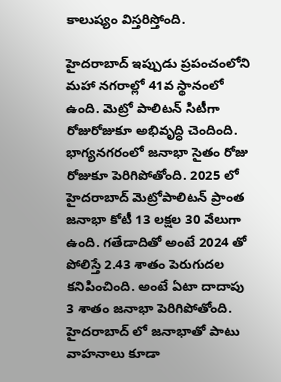కాలుష్యం విస్తరిస్తోంది.

హైదరాబాద్ ఇప్పుడు ప్రపంచంలోని మహా నగరాల్లో 41వ స్థానంలో ఉంది. మెట్రో పాలిటన్ సిటీగా రోజురోజుకూ అభివృద్ధి చెందింది. భాగ్యనగరంలో జనాభా సైతం రోజు రోజుకూ పెరిగిపోతోంది. 2025 లో హైదరాబాద్ మెట్రోపాలిటన్ ప్రాంత జనాభా కోటీ 13 లక్షల 30 వేలుగా ఉంది. గతేడాదితో అంటే 2024 తో పోలిస్తే 2.43 శాతం పెరుగుదల కనిపించింది. అంటే ఏటా దాదాపు 3 శాతం జనాభా పెరిగిపోతోంది. హైదరాబాద్ లో జనాభాతో పాటు వాహనాలు కూడా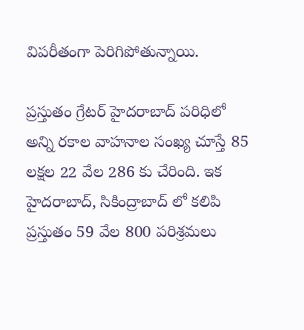విపరీతంగా పెరిగిపోతున్నాయి.

ప్రస్తుతం గ్రేటర్ హైదరాబాద్ పరిధిలో అన్ని రకాల వాహనాల సంఖ్య చూస్తే 85 లక్షల 22 వేల 286 కు చేరింది. ఇక హైదరాబాద్, సికింద్రాబాద్‌ లో కలిపి ప్రస్తుతం 59 వేల 800 పరిశ్రమలు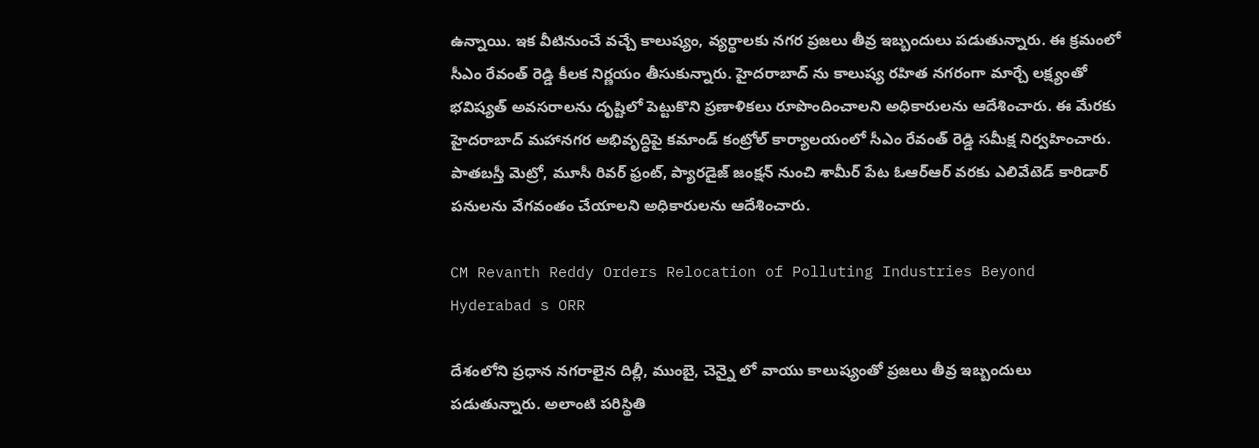ఉన్నాయి. ఇక వీటినుంచే వచ్చే కాలుష్యం, వ్యర్థాలకు నగర ప్రజలు తీవ్ర ఇబ్బందులు పడుతున్నారు. ఈ క్రమంలో సీఎం రేవంత్ రెడ్డి కీలక నిర్ణయం తీసుకున్నారు. హైదరాబాద్ ను కాలుష్య రహిత నగరంగా మార్చే లక్ష్యంతో భవిష్యత్ అవసరాలను దృష్టిలో పెట్టుకొని ప్రణాళికలు రూపొందించాలని అధికారులను ఆదేశించారు. ఈ మేరకు హైదరాబాద్ మహానగర అభివృద్ధిపై కమాండ్ కంట్రోల్ కార్యాలయంలో సీఎం రేవంత్ రెడ్డి సమీక్ష నిర్వహించారు. పాతబస్తీ మెట్రో, మూసీ రివర్‌ ఫ్రంట్‌, ప్యార‌డైజ్ జంక్షన్ నుంచి శామీర్ పేట ఓఆర్ఆర్ వ‌ర‌కు ఎలివేటెడ్ కారిడార్ ప‌నులను వేగ‌వంతం చేయాల‌ని అధికారులను ఆదేశించారు.

CM Revanth Reddy Orders Relocation of Polluting Industries Beyond Hyderabad s ORR

దేశంలోని ప్రధాన నగరాలైన దిల్లీ, ముంబై, చెన్నై లో వాయు కాలుష్యంతో ప్రజలు తీవ్ర ఇబ్బందులు పడుతున్నారు. అలాంటి పరిస్థితి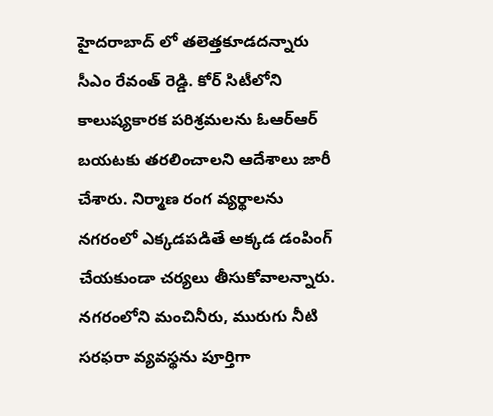హైదరాబాద్‌ లో తలెత్తకూడదన్నారు సీఎం రేవంత్ రెడ్డి. కోర్‌ సిటీలోని కాలుష్యకారక పరిశ్రమలను ఓఆర్‌ఆర్‌ బయటకు తరలించాలని ఆదేశాలు జారీ చేశారు. నిర్మాణ రంగ వ్యర్థాలను నగరంలో ఎక్కడపడితే అక్కడ డంపింగ్ చేయకుండా చర్యలు తీసుకోవాలన్నారు. నగరంలోని మంచినీరు, మురుగు నీటి సరఫరా వ్యవస్థను పూర్తిగా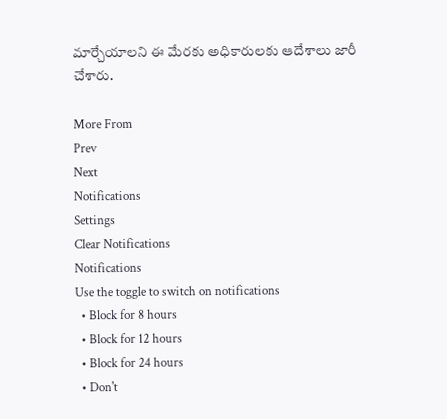మార్చేయాలని ఈ మేరకు అధికారులకు ఆదేశాలు జారీ చేశారు.

More From
Prev
Next
Notifications
Settings
Clear Notifications
Notifications
Use the toggle to switch on notifications
  • Block for 8 hours
  • Block for 12 hours
  • Block for 24 hours
  • Don't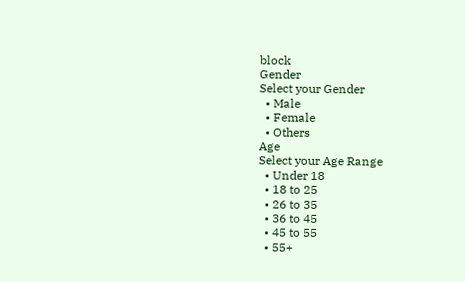block
Gender
Select your Gender
  • Male
  • Female
  • Others
Age
Select your Age Range
  • Under 18
  • 18 to 25
  • 26 to 35
  • 36 to 45
  • 45 to 55
  • 55+